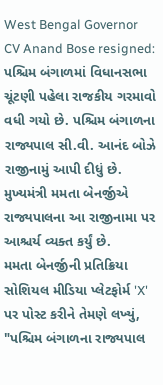West Bengal Governor CV Anand Bose resigned: પશ્ચિમ બંગાળમાં વિધાનસભા ચૂંટણી પહેલા રાજકીય ગરમાવો વધી ગયો છે. પશ્ચિમ બંગાળના રાજ્યપાલ સી.વી. આનંદ બોઝે રાજીનામું આપી દીધું છે. મુખ્યમંત્રી મમતા બેનર્જીએ રાજ્યપાલના આ રાજીનામા પર આશ્ચર્ય વ્યક્ત કર્યું છે.
મમતા બેનર્જીની પ્રતિક્રિયા
સોશિયલ મીડિયા પ્લેટફોર્મ 'X' પર પોસ્ટ કરીને તેમણે લખ્યું, "પશ્ચિમ બંગાળના રાજ્યપાલ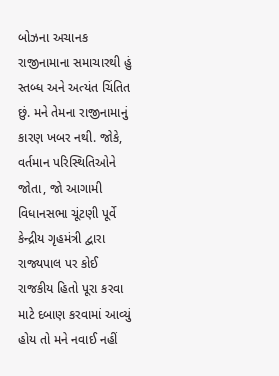બોઝના અચાનક રાજીનામાના સમાચારથી હું સ્તબ્ધ અને અત્યંત ચિંતિત છું. મને તેમના રાજીનામાનું કારણ ખબર નથી. જોકે, વર્તમાન પરિસ્થિતિઓને જોતા, જો આગામી વિધાનસભા ચૂંટણી પૂર્વે કેન્દ્રીય ગૃહમંત્રી દ્વારા રાજ્યપાલ પર કોઈ રાજકીય હિતો પૂરા કરવા માટે દબાણ કરવામાં આવ્યું હોય તો મને નવાઈ નહીં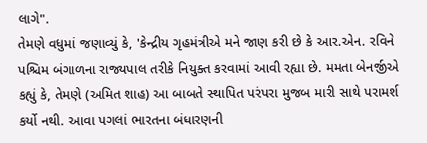લાગે".
તેમણે વધુમાં જણાવ્યું કે, 'કેન્દ્રીય ગૃહમંત્રીએ મને જાણ કરી છે કે આર.એન. રવિને પશ્ચિમ બંગાળના રાજ્યપાલ તરીકે નિયુક્ત કરવામાં આવી રહ્યા છે. મમતા બેનર્જીએ કહ્યું કે, તેમણે (અમિત શાહ) આ બાબતે સ્થાપિત પરંપરા મુજબ મારી સાથે પરામર્શ કર્યો નથી. આવા પગલાં ભારતના બંધારણની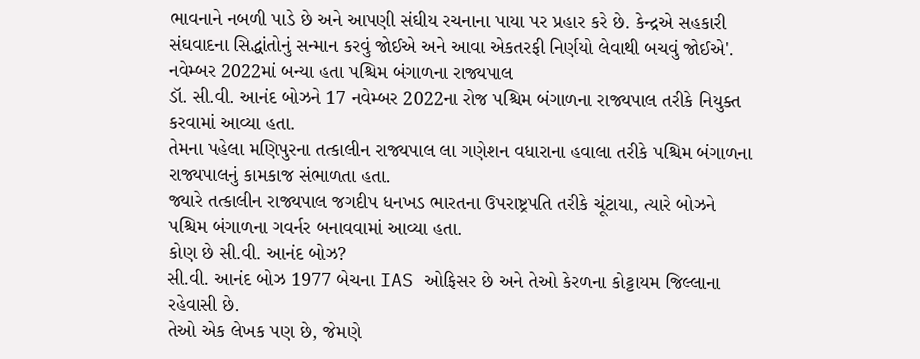ભાવનાને નબળી પાડે છે અને આપણી સંઘીય રચનાના પાયા પર પ્રહાર કરે છે. કેન્દ્રએ સહકારી સંઘવાદના સિદ્ધાંતોનું સન્માન કરવું જોઈએ અને આવા એકતરફી નિર્ણયો લેવાથી બચવું જોઈએ'.
નવેમ્બર 2022માં બન્યા હતા પશ્ચિમ બંગાળના રાજ્યપાલ
ડૉ. સી.વી. આનંદ બોઝને 17 નવેમ્બર 2022ના રોજ પશ્ચિમ બંગાળના રાજ્યપાલ તરીકે નિયુક્ત કરવામાં આવ્યા હતા.
તેમના પહેલા મણિપુરના તત્કાલીન રાજ્યપાલ લા ગણેશન વધારાના હવાલા તરીકે પશ્ચિમ બંગાળના રાજ્યપાલનું કામકાજ સંભાળતા હતા.
જ્યારે તત્કાલીન રાજ્યપાલ જગદીપ ધનખડ ભારતના ઉપરાષ્ટ્રપતિ તરીકે ચૂંટાયા, ત્યારે બોઝને પશ્ચિમ બંગાળના ગવર્નર બનાવવામાં આવ્યા હતા.
કોણ છે સી.વી. આનંદ બોઝ?
સી.વી. આનંદ બોઝ 1977 બેચના IAS ઓફિસર છે અને તેઓ કેરળના કોટ્ટાયમ જિલ્લાના રહેવાસી છે.
તેઓ એક લેખક પણ છે, જેમણે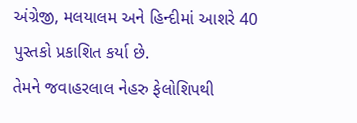અંગ્રેજી, મલયાલમ અને હિન્દીમાં આશરે 40 પુસ્તકો પ્રકાશિત કર્યા છે.
તેમને જવાહરલાલ નેહરુ ફેલોશિપથી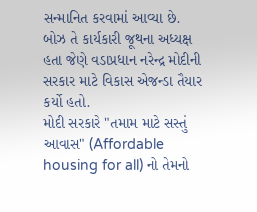સન્માનિત કરવામાં આવ્યા છે.
બોઝ તે કાર્યકારી જૂથના અધ્યક્ષ હતા જેણે વડાપ્રધાન નરેન્દ્ર મોદીની સરકાર માટે વિકાસ એજન્ડા તૈયાર કર્યો હતો.
મોદી સરકારે "તમામ માટે સસ્તું આવાસ" (Affordable housing for all) નો તેમનો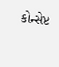કોન્સેપ્ટ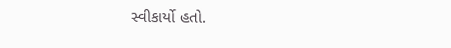સ્વીકાર્યો હતો.